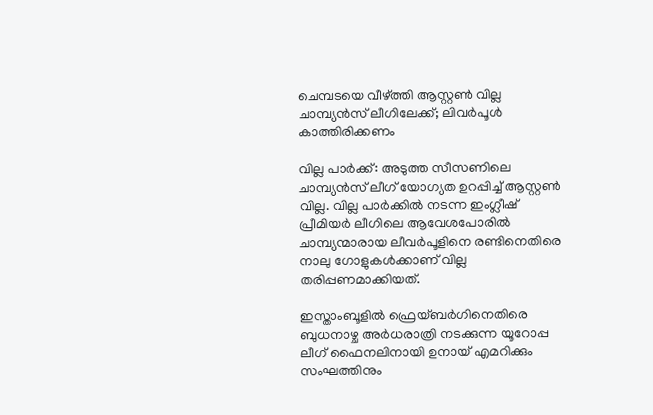ചെമ്പടയെ വീഴ്ത്തി ആസ്റ്റൺ വില്ല ചാമ്പ്യൻസ് ലീഗിലേക്ക്; ലിവർപൂൾ കാത്തിരിക്കണം

വില്ല പാർക്ക്: അടുത്ത സീസണിലെ ചാമ്പ്യൻസ് ലീഗ് യോഗ്യത ഉറപ്പിച്ച് ആസ്റ്റൺ വില്ല. വില്ല പാർക്കിൽ നടന്ന ഇംഗ്ലീഷ് പ്രീമിയർ ലീഗിലെ ആവേശപോരിൽ ചാമ്പ്യന്മാരായ ലീവർപൂളിനെ രണ്ടിനെതിരെ നാലു ഗോളുകൾക്കാണ് വില്ല തരിപ്പണമാക്കിയത്.

ഇസ്താംബൂളിൽ ഫ്രെയ്ബർഗിനെതിരെ ബുധനാഴ്ച അർധരാത്രി നടക്കുന്ന യൂറോപ്പ ലീഗ് ഫൈനലിനായി ഉനായ് എമറിക്കും സംഘത്തിനും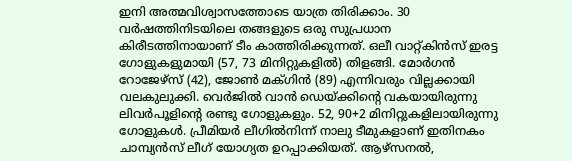ഇനി അത്മവിശ്വാസത്തോടെ യാത്ര തിരിക്കാം. 30 വർഷത്തിനിടയിലെ തങ്ങളുടെ ഒരു സുപ്രധാന കിരീടത്തിനായാണ് ടീം കാത്തിരിക്കുന്നത്. ഒലീ വാറ്റ്കിൻസ് ഇരട്ട ഗോളുകളുമായി (57, 73 മിനിറ്റുകളിൽ) തിളങ്ങി. മോർഗൻ റോജേഴ്സ് (42), ജോൺ മക്ഗിൻ (89) എന്നിവരും വില്ലക്കായി വലകുലുക്കി. വെർജിൽ വാൻ ഡെയ്ക്കിന്‍റെ വകയായിരുന്നു ലിവർപൂളിന്‍റെ രണ്ടു ഗോളുകളും. 52, 90+2 മിനിറ്റുകളിലായിരുന്നു ഗോളുകൾ. പ്രീമിയർ ലീഗിൽനിന്ന് നാലു ടീമുകളാണ് ഇതിനകം ചാമ്പ്യൻസ് ലീഗ് യോഗ്യത ഉറപ്പാക്കിയത്. ആഴ്സനൽ,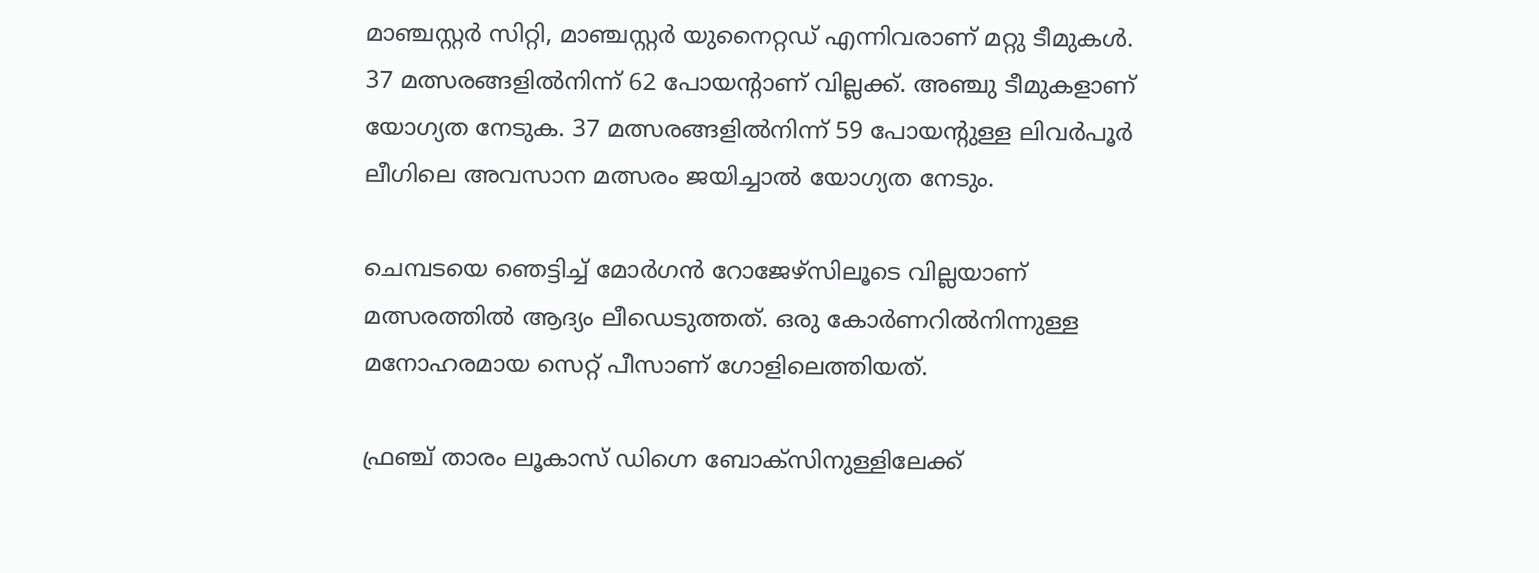മാഞ്ചസ്റ്റർ സിറ്റി, മാഞ്ചസ്റ്റർ യുനൈറ്റഡ് എന്നിവരാണ് മറ്റു ടീമുകൾ. 37 മത്സരങ്ങളിൽനിന്ന് 62 പോയന്‍റാണ് വില്ലക്ക്. അഞ്ചു ടീമുകളാണ് യോഗ്യത നേടുക. 37 മത്സരങ്ങളിൽനിന്ന് 59 പോയന്‍റുള്ള ലിവർപൂർ ലീഗിലെ അവസാന മത്സരം ജയിച്ചാൽ യോഗ്യത നേടും.

ചെമ്പടയെ ഞെട്ടിച്ച് മോർഗൻ റോജേഴ്സിലൂടെ വില്ലയാണ് മത്സരത്തിൽ ആദ്യം ലീഡെടുത്തത്. ഒരു കോർണറിൽനിന്നുള്ള മനോഹരമായ സെറ്റ് പീസാണ് ഗോളിലെത്തിയത്.

ഫ്രഞ്ച് താരം ലൂകാസ് ഡിഗ്നെ ബോക്സിനുള്ളിലേക്ക്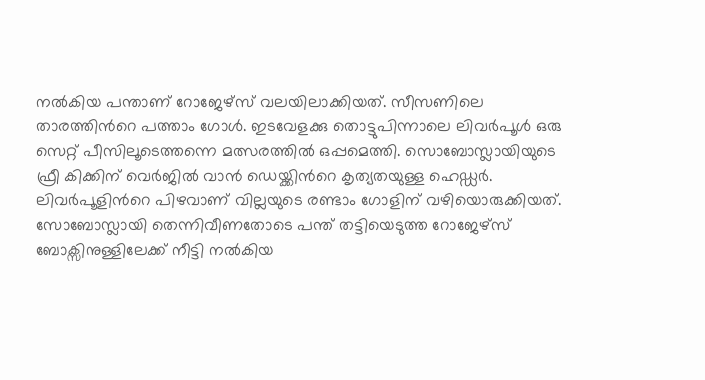നൽകിയ പന്താണ് റോജേഴ്സ് വലയിലാക്കിയത്. സീസണിലെ താരത്തിന്‍റെ പത്താം ഗോൾ. ഇടവേളക്കു തൊട്ടുപിന്നാലെ ലിവർപൂൾ ഒരു സെറ്റ് പീസിലൂടെത്തന്നെ മത്സരത്തിൽ ഒപ്പമെത്തി. സൊബോസ്ലായിയുടെ ഫ്രീ കിക്കിന് വെർജിൽ വാൻ ഡെയ്ക്കിന്‍റെ കൃത്യതയുള്ള ഹെഡ്ഡർ. ലിവർപൂളിന്‍റെ പിഴവാണ് വില്ലയുടെ രണ്ടാം ഗോളിന് വഴിയൊരുക്കിയത്. സോബോസ്ലായി തെന്നിവീണതോടെ പന്ത് തട്ടിയെടുത്ത റോജേഴ്സ് ബോക്സിനുള്ളിലേക്ക് നീട്ടി നൽകിയ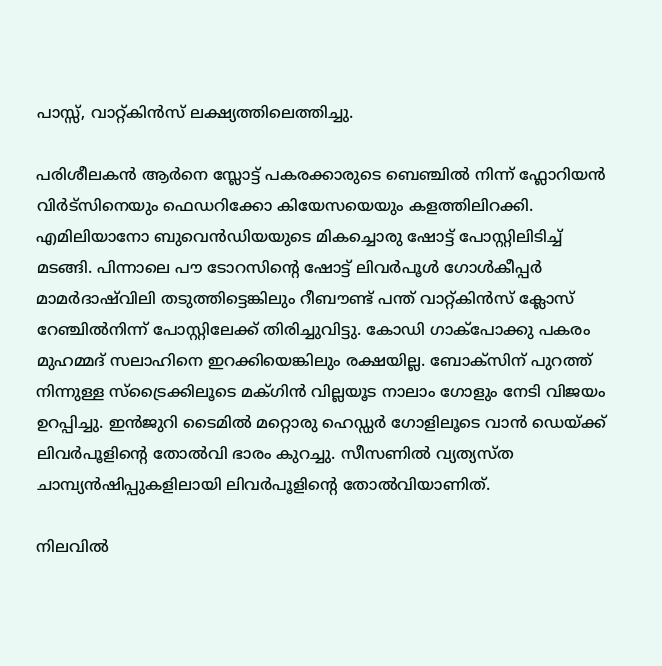പാസ്സ്, വാറ്റ്കിൻസ് ലക്ഷ്യത്തിലെത്തിച്ചു.

പരിശീലകൻ ആർനെ സ്ലോട്ട് പകരക്കാരുടെ ബെഞ്ചിൽ നിന്ന് ഫ്ലോറിയൻ വിർട്സിനെയും ഫെഡറിക്കോ കിയേസയെയും കളത്തിലിറക്കി. എമിലിയാനോ ബുവെൻഡിയയുടെ മികച്ചൊരു ഷോട്ട് പോസ്റ്റിലിടിച്ച് മടങ്ങി. പിന്നാലെ പൗ ടോറസിന്റെ ഷോട്ട് ലിവർപൂൾ ഗോൾകീപ്പർ മാമർദാഷ്‌വിലി തടുത്തിട്ടെങ്കിലും റീബൗണ്ട് പന്ത് വാറ്റ്കിൻസ് ക്ലോസ് റേഞ്ചിൽനിന്ന് പോസ്റ്റിലേക്ക് തിരിച്ചുവിട്ടു. കോഡി ഗാക്പോക്കു പകരം മുഹമ്മദ് സലാഹിനെ ഇറക്കിയെങ്കിലും രക്ഷയില്ല. ബോക്സിന് പുറത്ത് നിന്നുള്ള സ്ട്രൈക്കിലൂടെ മക്ഗിൻ വില്ലയൂട നാലാം ഗോളും നേടി വിജയം ഉറപ്പിച്ചു. ഇൻജുറി ടൈമിൽ മറ്റൊരു ഹെഡ്ഡർ ഗോളിലൂടെ വാൻ ഡെയ്ക്ക് ലിവർപൂളിന്‍റെ തോൽവി ഭാരം കുറച്ചു. സീസണിൽ വ്യത്യസ്ത ചാമ്പ്യൻഷിപ്പുകളിലായി ലിവർപൂളിന്‍റെ തോൽവിയാണിത്.

നിലവിൽ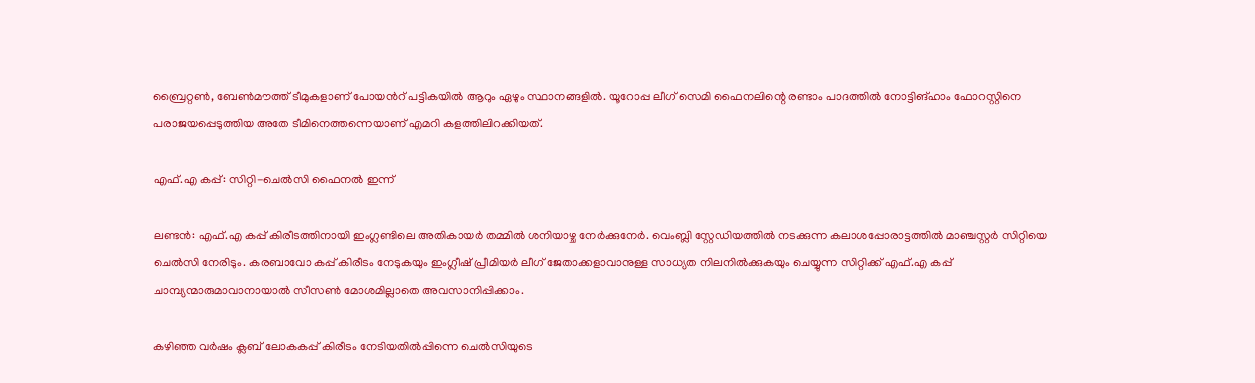ബ്രൈറ്റൺ, ബേൺമൗത്ത് ടീമുകളാണ് പോയന്‍റ് പട്ടികയിൽ ആറും ഏഴും സ്ഥാനങ്ങളിൽ. യൂറോപ്പ ലീഗ് സെമി ഫൈനലിന്റെ രണ്ടാം പാദത്തിൽ നോട്ടിങ്ഹാം ഫോറസ്റ്റിനെ പരാജയപ്പെടുത്തിയ അതേ ടീമിനെത്തന്നെയാണ് എമറി കളത്തിലിറക്കിയത്.

എഫ്.എ കപ്പ്: സിറ്റി-ചെൽസി ഫൈനൽ ഇന്ന്

ലണ്ടൻ: എഫ്.എ കപ്പ് കിരീടത്തിനായി ഇംഗ്ലണ്ടിലെ അതികായർ തമ്മിൽ ശനിയാഴ്ച നേർക്കുനേർ. വെംബ്ലി സ്റ്റേഡിയത്തിൽ നടക്കുന്ന കലാശപ്പോരാട്ടത്തിൽ മാഞ്ചസ്റ്റർ സിറ്റിയെ ചെൽസി നേരിടും. കരബാവോ കപ്പ് കിരീടം നേടുകയും ഇംഗ്ലീഷ് പ്രീമിയർ ലീഗ് ജേതാക്കളാവാനുള്ള സാധ്യത നിലനിൽക്കുകയും ചെയ്യുന്ന സിറ്റിക്ക് എഫ്.എ കപ്പ് ചാമ്പ്യന്മാരുമാവാനായാൽ സീസൺ മോശമില്ലാതെ അവസാനിപ്പിക്കാം.

കഴിഞ്ഞ വർഷം ക്ലബ് ലോകകപ്പ് കിരീടം നേടിയതിൽപ്പിന്നെ ചെൽസിയുടെ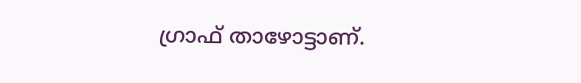ഗ്രാഫ് താഴോട്ടാണ്.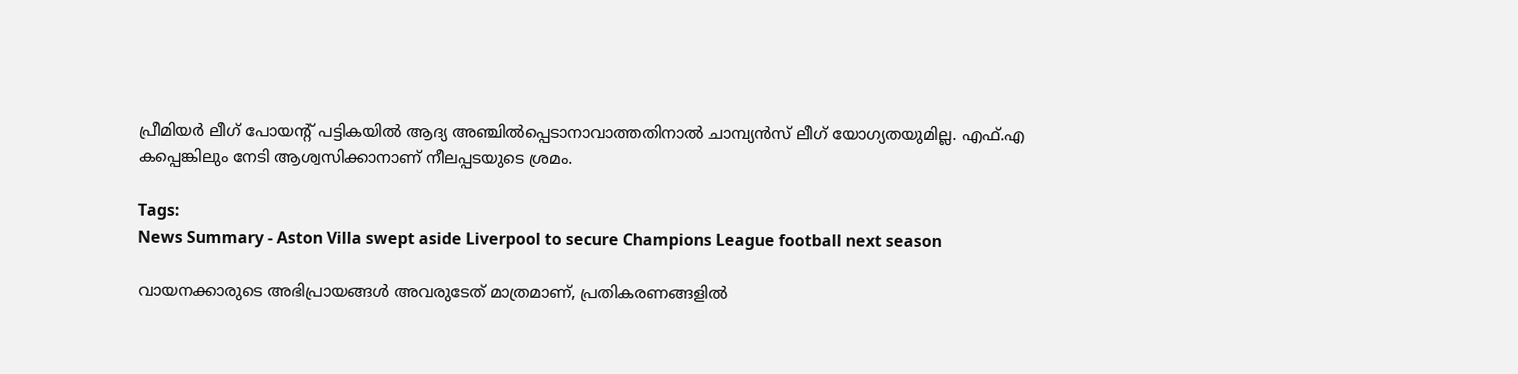പ്രീമിയർ ലീഗ് പോയന്റ് പട്ടികയിൽ ആദ്യ അഞ്ചിൽപ്പെടാനാവാത്തതിനാൽ ചാമ്പ്യൻസ് ലീഗ് യോഗ്യതയുമില്ല. എഫ്.എ കപ്പെങ്കിലും നേടി ആശ്വസിക്കാനാണ് നീലപ്പടയുടെ ശ്രമം.

Tags:
News Summary - Aston Villa swept aside Liverpool to secure Champions League football next season

വായനക്കാരുടെ അഭിപ്രായങ്ങള്‍ അവരുടേത് മാത്രമാണ്, പ്രതികരണങ്ങളിൽ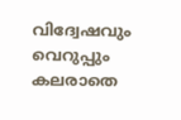വിദ്വേഷവും വെറുപ്പും കലരാതെ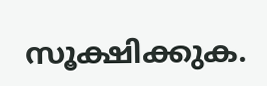സൂക്ഷിക്കുക.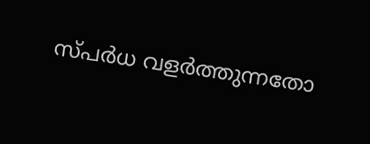സ്പർധ വളർത്തുന്നതോ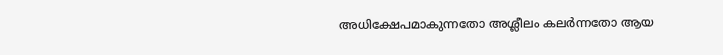അധിക്ഷേപമാകുന്നതോ അശ്ലീലം കലർന്നതോ ആയ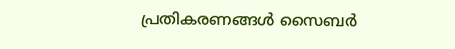പ്രതികരണങ്ങൾ സൈബർ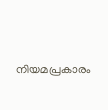നിയമപ്രകാരം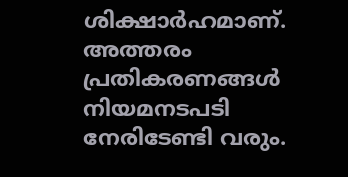ശിക്ഷാർഹമാണ്. അത്തരം പ്രതികരണങ്ങൾ നിയമനടപടി നേരിടേണ്ടി വരും.